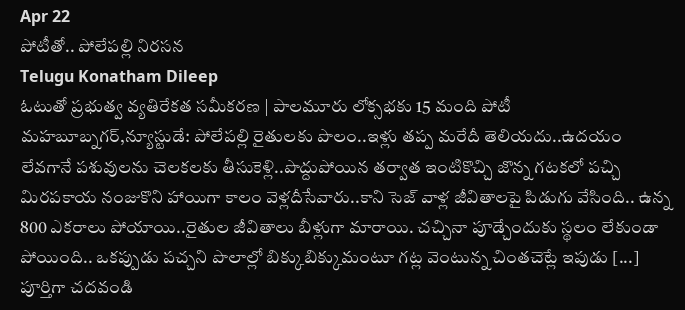Apr 22
పోటీతో.. పోలేపల్లి నిరసన
Telugu Konatham Dileep
ఓటుతో ప్రభుత్వ వ్యతిరేకత సమీకరణ | పాలమూరు లోక్సభకు 15 మంది పోటీ
మహబూబ్నగర్,న్యూస్టుడే: పోలేపల్లి రైతులకు పొలం..ఇళ్లు తప్ప మరేదీ తెలియదు..ఉదయం లేవగానే పశువులను చెలకలకు తీసుకెళ్లి..పొద్దుపోయిన తర్వాత ఇంటికొచ్చి జొన్న గటకలో పచ్చి మిరపకాయ నంజుకొని హాయిగా కాలం వెళ్లదీసేవారు..కాని సెజ్ వాళ్ల జీవితాలపై పిడుగు వేసింది.. ఉన్న 800 ఎకరాలు పోయాయి..రైతుల జీవితాలు బీళ్లుగా మారాయి. చచ్చినా పూడ్చేందుకు స్థలం లేకుండా పోయింది.. ఒకప్పుడు పచ్చని పొలాల్లో బిక్కుబిక్కుమంటూ గట్ల వెంటున్న చింతచెట్లే ఇపుడు [...]
పూర్తిగా చదవండి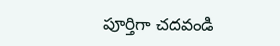పూర్తిగా చదవండి